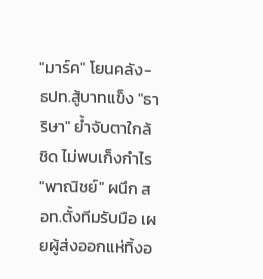"มาร์ค" โยนคลัง-ธปท.สู้บาทแข็ง "ธาริษา" ย้ำจับตาใกล้ชิด ไม่พบเก็งกำไร "พาณิชย์" ผนึก สอท.ตั้งทีมรับมือ เผยผู้ส่งออกแห่ทิ้งอ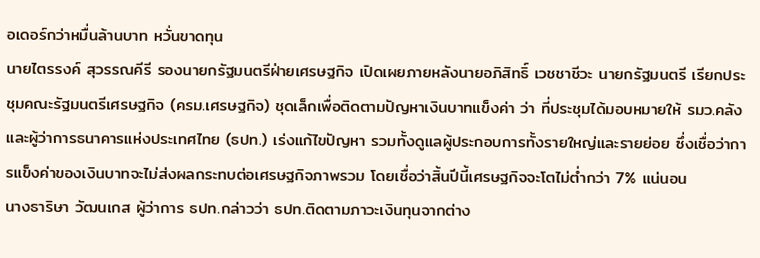อเดอร์กว่าหมื่นล้านบาท หวั่นขาดทุน
นายไตรรงค์ สุวรรณคีรี รองนายกรัฐมนตรีฝ่ายเศรษฐกิจ เปิดเผยภายหลังนายอภิสิทธิ์ เวชชาชีวะ นายกรัฐมนตรี เรียกประชุมคณะรัฐมนตรีเศรษฐกิจ (ครม.เศรษฐกิจ) ชุดเล็กเพื่อติดตามปัญหาเงินบาทแข็งค่า ว่า ที่ประชุมได้มอบหมายให้ รมว.คลัง และผู้ว่าการธนาคารแห่งประเทศไทย (ธปท.) เร่งแก้ไขปัญหา รวมทั้งดูแลผู้ประกอบการทั้งรายใหญ่และรายย่อย ซึ่งเชื่อว่าการแข็งค่าของเงินบาทจะไม่ส่งผลกระทบต่อเศรษฐกิจภาพรวม โดยเชื่อว่าสิ้นปีนี้เศรษฐกิจจะโตไม่ต่ำกว่า 7% แน่นอน
นางธาริษา วัฒนเกส ผู้ว่าการ ธปท.กล่าวว่า ธปท.ติดตามภาวะเงินทุนจากต่าง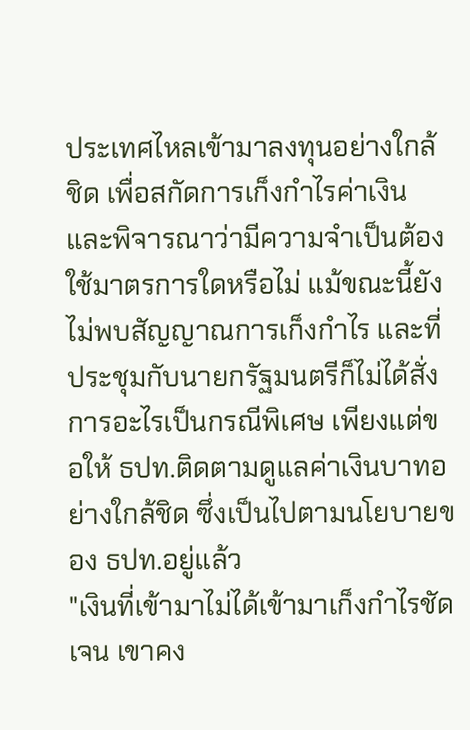ประเทศไหลเข้ามาลงทุนอย่างใกล้ชิด เพื่อสกัดการเก็งกำไรค่าเงิน และพิจารณาว่ามีความจำเป็นต้องใช้มาตรการใดหรือไม่ แม้ขณะนี้ยังไม่พบสัญญาณการเก็งกำไร และที่ประชุมกับนายกรัฐมนตรีก็ไม่ได้สั่งการอะไรเป็นกรณีพิเศษ เพียงแต่ขอให้ ธปท.ติดตามดูแลค่าเงินบาทอย่างใกล้ชิด ซึ่งเป็นไปตามนโยบายของ ธปท.อยู่แล้ว
"เงินที่เข้ามาไม่ได้เข้ามาเก็งกำไรชัดเจน เขาคง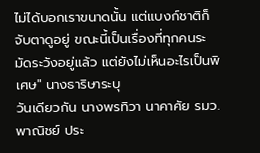ไม่ได้บอกเราขนาดนั้น แต่แบงก์ชาติก็จับตาดูอยู่ ขณะนี้เป็นเรื่องที่ทุกคนระมัดระวังอยู่แล้ว แต่ยังไม่เห็นอะไรเป็นพิเศษ" นางธาริษาระบุ
วันเดียวกัน นางพรทิวา นาคาศัย รมว.พาณิชย์ ประ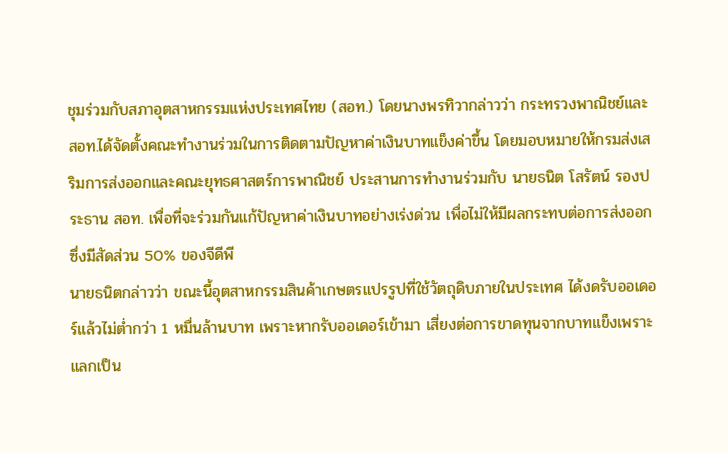ชุมร่วมกับสภาอุตสาหกรรมแห่งประเทศไทย (สอท.) โดยนางพรทิวากล่าวว่า กระทรวงพาณิชย์และ สอท.ได้จัดตั้งคณะทำงานร่วมในการติดตามปัญหาค่าเงินบาทแข็งค่าขึ้น โดยมอบหมายให้กรมส่งเสริมการส่งออกและคณะยุทธศาสตร์การพาณิชย์ ประสานการทำงานร่วมกับ นายธนิต โสรัตน์ รองประธาน สอท. เพื่อที่จะร่วมกันแก้ปัญหาค่าเงินบาทอย่างเร่งด่วน เพื่อไม่ให้มีผลกระทบต่อการส่งออกซึ่งมีสัดส่วน 50% ของจีดีพี
นายธนิตกล่าวว่า ขณะนี้อุตสาหกรรมสินค้าเกษตรแปรรูปที่ใช้วัตถุดิบภายในประเทศ ได้งดรับออเดอร์แล้วไม่ต่ำกว่า 1 หมื่นล้านบาท เพราะหากรับออเดอร์เข้ามา เสี่ยงต่อการขาดทุนจากบาทแข็งเพราะแลกเป็น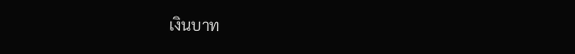เงินบาท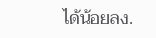ได้น้อยลง.